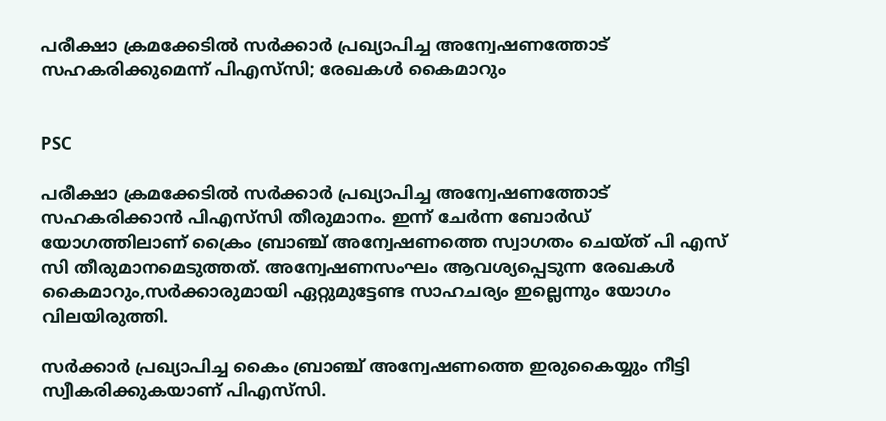പരീക്ഷാ ക്രമക്കേടില്‍ സര്‍ക്കാര്‍ പ്രഖ്യാപിച്ച അന്വേഷണത്തോട് സഹകരിക്കുമെന്ന് പിഎസ്‌സി; രേഖകള്‍ കൈമാറും


PSC

പരീക്ഷാ ക്രമക്കേടില്‍ സര്‍ക്കാര്‍ പ്രഖ്യാപിച്ച അന്വേഷണത്തോട് സഹകരിക്കാന്‍ പിഎസ്‌സി തീരുമാനം. ഇന്ന് ചേര്‍ന്ന ബോര്‍ഡ് യോഗത്തിലാണ് ക്രൈം ബ്രാഞ്ച് അന്വേഷണത്തെ സ്വാഗതം ചെയ്ത് പി എസ് സി തീരുമാനമെടുത്തത്. അന്വേഷണസംഘം ആവശ്യപ്പെടുന്ന രേഖകള്‍ കൈമാറും,സര്‍ക്കാരുമായി ഏറ്റുമുട്ടേണ്ട സാഹചര്യം ഇല്ലെന്നും യോഗം വിലയിരുത്തി.

സര്‍ക്കാര്‍ പ്രഖ്യാപിച്ച കൈം ബ്രാഞ്ച് അന്വേഷണത്തെ ഇരുകൈയ്യും നീട്ടി സ്വീകരിക്കുകയാണ് പിഎസ്‌സി.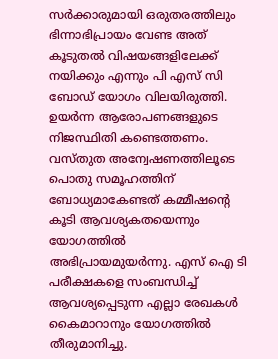സര്‍ക്കാരുമായി ഒരുതരത്തിലും ഭിന്നാഭിപ്രായം വേണ്ട അത് കൂടുതല്‍ വിഷയങ്ങളിലേക്ക് നയിക്കും എന്നും പി എസ് സി ബോഡ് യോഗം വിലയിരുത്തി. ഉയര്‍ന്ന ആരോപണങ്ങളുടെ നിജസ്ഥിതി കണ്ടെത്തണം. വസ്തുത അന്വേഷണത്തിലൂടെ പൊതു സമൂഹത്തിന് ബോധ്യമാകേണ്ടത് കമ്മീഷന്റെ കൂടി ആവശ്യകതയെന്നും യോഗത്തില്‍ അഭിപ്രായമുയര്‍ന്നു. എസ് ഐ ടി പരീക്ഷകളെ സംബന്ധിച്ച് ആവശ്യപ്പെടുന്ന എല്ലാ രേഖകള്‍ കൈമാറാനും യോഗത്തില്‍ തീരുമാനിച്ചു.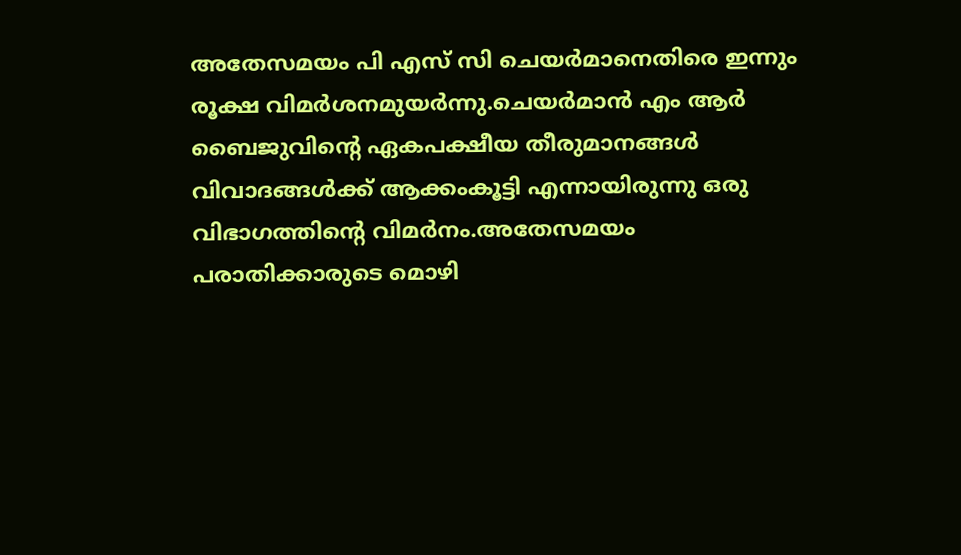അതേസമയം പി എസ് സി ചെയര്‍മാനെതിരെ ഇന്നും രൂക്ഷ വിമര്‍ശനമുയര്‍ന്നു.ചെയര്‍മാന്‍ എം ആര്‍ ബൈജുവിന്റെ ഏകപക്ഷീയ തീരുമാനങ്ങള്‍ വിവാദങ്ങള്‍ക്ക് ആക്കംകൂട്ടി എന്നായിരുന്നു ഒരു വിഭാഗത്തിന്റെ വിമര്‍നം.അതേസമയം പരാതിക്കാരുടെ മൊഴി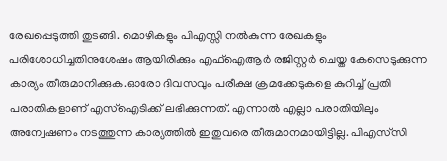രേഖപ്പെടുത്തി തുടങ്ങി. മൊഴികളും പിഎസ്സി നല്‍കുന്ന രേഖകളും പരിശോധിച്ചതിനുശേഷം ആയിരിക്കും എഫ്‌ഐആര്‍ രജിസ്റ്റര്‍ ചെയ്ത കേസെടുക്കുന്ന കാര്യം തീരുമാനിക്കുക.ഓരോ ദിവസവും പരീക്ഷ ക്രമക്കേടുകളെ കുറിച്ച് പ്രതി പരാതികളാണ് എസ്‌ഐടിക്ക് ലഭിക്കുന്നത്. എന്നാല്‍ എല്ലാ പരാതിയിലും അന്വേഷണം നടത്തുന്ന കാര്യത്തില്‍ ഇതുവരെ തീരുമാനമായിട്ടില്ല. പിഎസ്‌സി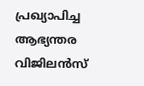പ്രഖ്യാപിച്ച ആഭ്യന്തര വിജിലന്‍സ്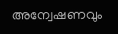അന്വേഷണവും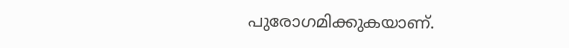പുരോഗമിക്കുകയാണ്.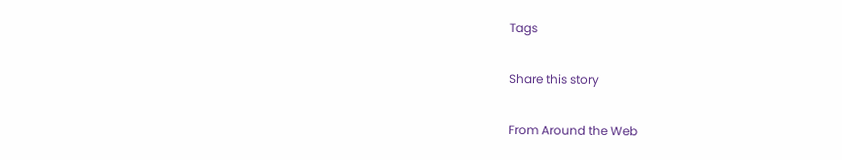Tags

Share this story

From Around the Web